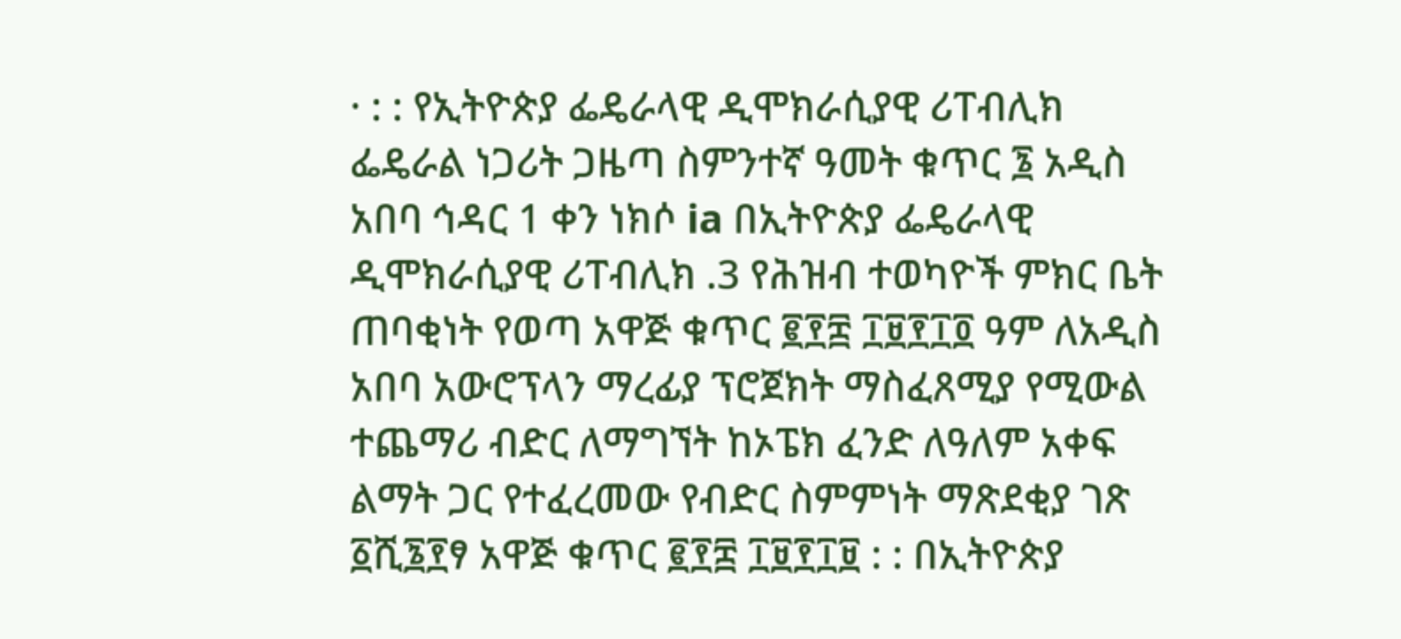· : : የኢትዮጵያ ፌዴራላዊ ዲሞክራሲያዊ ሪፐብሊክ ፌዴራል ነጋሪት ጋዜጣ ስምንተኛ ዓመት ቁጥር ፮ አዲስ አበባ ኅዳር 1 ቀን ነክሶ ia በኢትዮጵያ ፌዴራላዊ ዲሞክራሲያዊ ሪፐብሊክ .3 የሕዝብ ተወካዮች ምክር ቤት ጠባቂነት የወጣ አዋጅ ቁጥር ፪፻፰ ፲፱፻፲፬ ዓም ለአዲስ አበባ አውሮፕላን ማረፊያ ፕሮጀክት ማስፈጸሚያ የሚውል ተጨማሪ ብድር ለማግኘት ከኦፔክ ፈንድ ለዓለም አቀፍ ልማት ጋር የተፈረመው የብድር ስምምነት ማጽደቂያ ገጽ ፩ሺ፮፻ፃ አዋጅ ቁጥር ፪፻፰ ፲፱፻፲፱ : : በኢትዮጵያ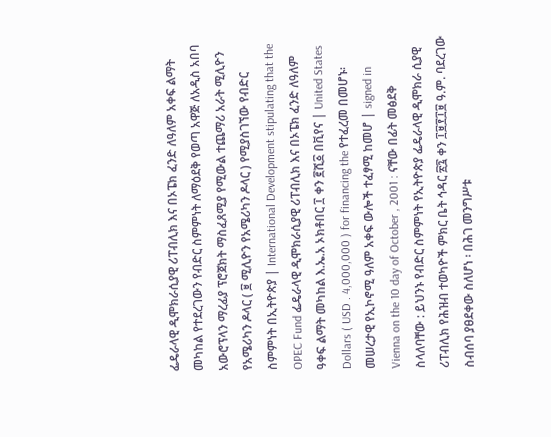ፌዴራላዊ ዲሞክራሲያዊ ሪፐብሊክ እና በኦፔክ ፈንድ ለዓለም አቀፍ ልማት መካከል የተደረገውን የብድር ስምምነት ለማዕደቅ የወጣ አዋጅ ለአዲስ አበባ አውሮፕላን ማረፊያ ፕሮጀክት ማስፈጸሚያ የሚውል ተጨማሪ አራት ሚሊዮን የአሜሪካን ዶላር ( ፱ ሚሊዮን የአሜሪካን ዶላር ) የሚያስገኘው የብድር ስምምነት በኢትዮጵያ | International Development stipulating that the OPEC Fund ፌዴራላዊ ዲሞክራሲያዊ ሪፐብሊክ እና በኦፔክ ፈንድ ለዓለም ዓቀፍ ልማት መካከል እ.ኤ.አ ኦክቶበር ፲ ቀን ፪ሺ፩ በቪየና | United States Dollars ( USD . 4,000,000 ) for financing the የተፈረመ በመሆኑ፡ መሠረታዊ የኢኮኖሚ ዓለም አቀፍ ውሎች ተፈፃሚ ከመሆ | signed in Vienna on the 10 day of October , 2001 : ናቸው በፊት መፅደቅ ስላለባቸው : ይህንኑ የብድር ስምምነት የኢትዮጵያ ፌዴራላዊ ዲሞክራ ሲያዊ ሪፐብሊክ የሕዝብ ተወካዮች ምክር ቤት ኅዳር ፳፯ ቀን ፲፱፻፲፱ ዓ.ም. ባደረገው ስብሰባ ያፀደቀው ስለሆነ ፡ በሕገ መንግሥቱ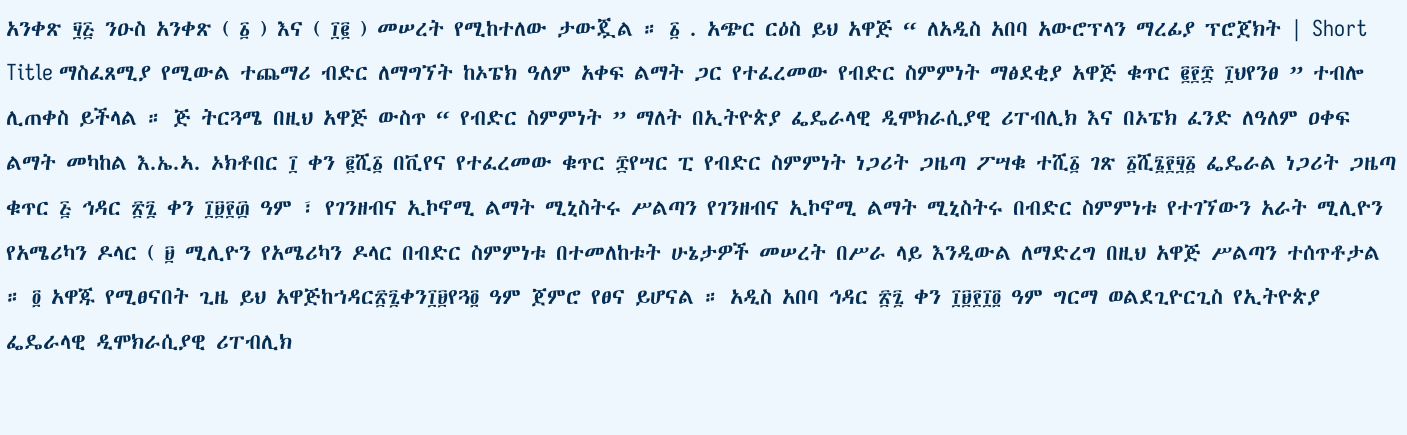አንቀጽ ፶፭ ንዑስ አንቀጽ ( ፩ ) እና ( ፲፪ ) መሠረት የሚከተለው ታውጇል ። ፩ . አጭር ርዕስ ይህ አዋጅ “ ለአዲስ አበባ አውሮፕላን ማረፊያ ፕሮጀክት | Short Title ማስፈጸሚያ የሚውል ተጨማሪ ብድር ለማግኘት ከኦፔክ ዓለም አቀፍ ልማት ጋር የተፈረመው የብድር ስምምነት ማፅደቂያ አዋጅ ቁጥር ፪፻፰ ፲ህየንፀ ” ተብሎ ሊጠቀስ ይችላል ። ጅ ትርጓሜ በዚህ አዋጅ ውስጥ “ የብድር ስምምነት ” ማለት በኢትዮጵያ ፌዴራላዊ ዲሞክራሲያዊ ሪፐብሊክ እና በኦፔክ ፈንድ ለዓለም ዐቀፍ ልማት መካከል እ.ኤ.ኣ. ኦክቶበር ፲ ቀን ፪ሺ፩ በቪየና የተፈረመው ቁጥር ፰የሣር ፒ የብድር ስምምነት ነጋሪት ጋዜጣ ፖሣቁ ተሺ፩ ገጽ ፩ሺ፮፻፶፩ ፌዴራል ነጋሪት ጋዜጣ ቁጥር ፭ ኅዳር ፳፯ ቀን ፲፱፻፴ ዓም ፣ የገንዘብና ኢኮኖሚ ልማት ሚኒስትሩ ሥልጣን የገንዘብና ኢኮኖሚ ልማት ሚኒስትሩ በብድር ስምምነቱ የተገኘውን አራት ሚሊዮን የአሜሪካን ዶላር ( ፱ ሚሊዮን የአሜሪካን ዶላር በብድር ስምምነቱ በተመለከቱት ሁኔታዎች መሠረት በሥራ ላይ እንዲውል ለማድረግ በዚህ አዋጅ ሥልጣን ተሰጥቶታል ። ፬ አዋጁ የሚፀናበት ጊዜ ይህ አዋጅከኀዳር፳፯ቀን፲፱የጓ፬ ዓም ጀምሮ የፀና ይሆናል ። አዲስ አበባ ኅዳር ፳፯ ቀን ፲፱፻፲፬ ዓም ግርማ ወልደጊዮርጊስ የኢትዮጵያ ፌዴራላዊ ዲሞክራሲያዊ ሪፐብሊክ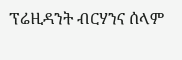ፕሬዚዳንት ብርሃንና ሰላም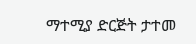ማተሚያ ድርጅት ታተመ